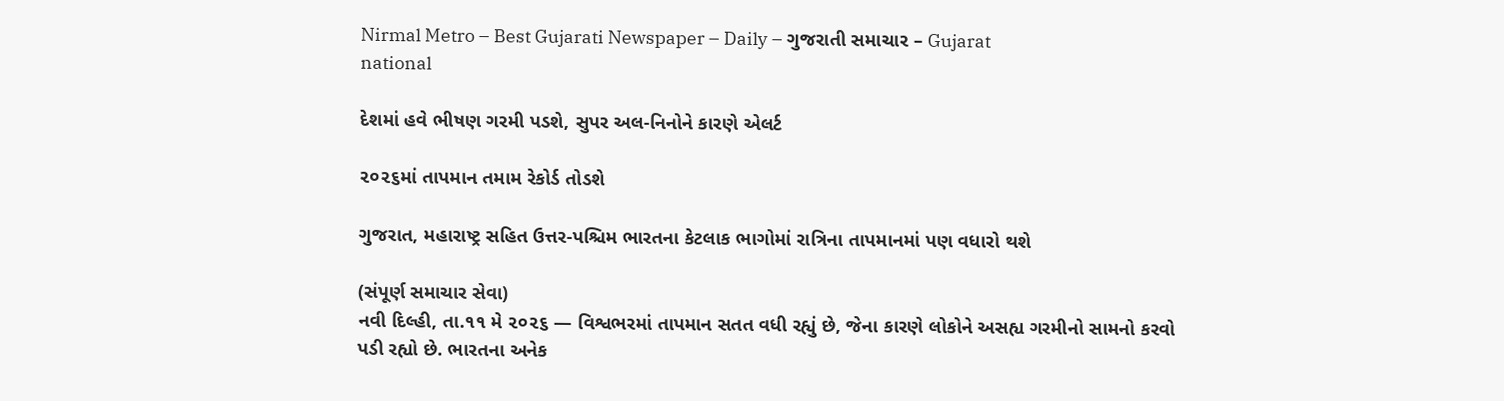Nirmal Metro – Best Gujarati Newspaper – Daily – ગુજરાતી સમાચાર – Gujarat
national

દેશમાં હવે ભીષણ ગરમી પડશે, સુપર અલ-નિનોને કારણે એલર્ટ

૨૦૨૬માં તાપમાન તમામ રેકોર્ડ તોડશે

ગુજરાત, મહારાષ્ટ્ર સહિત ઉત્તર-પશ્ચિમ ભારતના કેટલાક ભાગોમાં રાત્રિના તાપમાનમાં પણ વધારો થશે

(સંપૂર્ણ સમાચાર સેવા)
નવી દિલ્હી, તા.૧૧ મે ૨૦૨૬ — વિશ્વભરમાં તાપમાન સતત વધી રહ્યું છે, જેના કારણે લોકોને અસહ્ય ગરમીનો સામનો કરવો પડી રહ્યો છે. ભારતના અનેક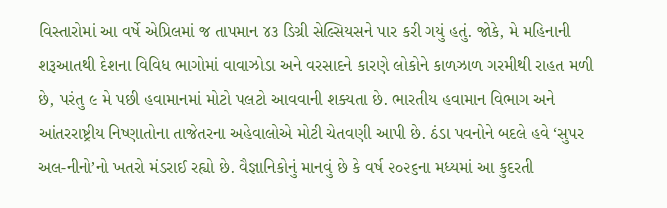વિસ્તારોમાં આ વર્ષે એપ્રિલમાં જ તાપમાન ૪૩ ડિગ્રી સેલ્સિયસને પાર કરી ગયું હતું. જોકે, મે મહિનાની શરૂઆતથી દેશના વિવિધ ભાગોમાં વાવાઝોડા અને વરસાદને કારણે લોકોને કાળઝાળ ગરમીથી રાહત મળી છે, પરંતુ ૯ મે પછી હવામાનમાં મોટો પલટો આવવાની શક્યતા છે. ભારતીય હવામાન વિભાગ અને આંતરરાષ્ટ્રીય નિષ્ણાતોના તાજેતરના અહેવાલોએ મોટી ચેતવણી આપી છે. ઠંડા પવનોને બદલે હવે ‘સુપર અલ-નીનો’નો ખતરો મંડરાઈ રહ્યો છે. વૈજ્ઞાનિકોનું માનવું છે કે વર્ષ ૨૦૨૬ના મધ્યમાં આ કુદરતી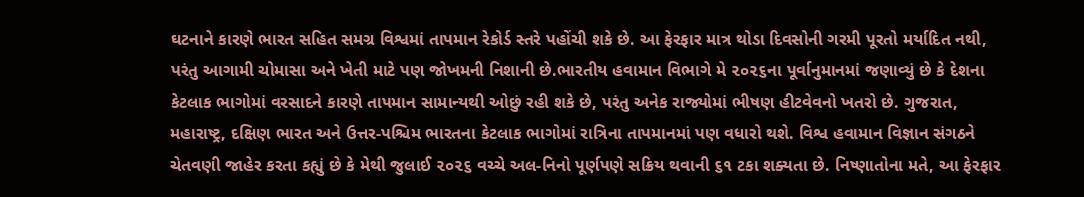ઘટનાને કારણે ભારત સહિત સમગ્ર વિશ્વમાં તાપમાન રેકોર્ડ સ્તરે પહોંચી શકે છે. આ ફેરફાર માત્ર થોડા દિવસોની ગરમી પૂરતો મર્યાદિત નથી, પરંતુ આગામી ચોમાસા અને ખેતી માટે પણ જોખમની નિશાની છે.ભારતીય હવામાન વિભાગે મે ૨૦૨૬ના પૂર્વાનુમાનમાં જણાવ્યું છે કે દેશના કેટલાક ભાગોમાં વરસાદને કારણે તાપમાન સામાન્યથી ઓછું રહી શકે છે, પરંતુ અનેક રાજ્યોમાં ભીષણ હીટવેવનો ખતરો છે. ગુજરાત, મહારાષ્ટ્ર, દક્ષિણ ભારત અને ઉત્તર-પશ્ચિમ ભારતના કેટલાક ભાગોમાં રાત્રિના તાપમાનમાં પણ વધારો થશે. વિશ્વ હવામાન વિજ્ઞાન સંગઠને ચેતવણી જાહેર કરતા કહ્યું છે કે મેથી જુલાઈ ૨૦૨૬ વચ્ચે અલ-નિનો પૂર્ણપણે સક્રિય થવાની ૬૧ ટકા શક્યતા છે. નિષ્ણાતોના મતે, આ ફેરફાર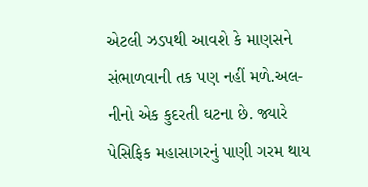એટલી ઝડપથી આવશે કે માણસને સંભાળવાની તક પણ નહીં મળે.અલ-નીનો એક કુદરતી ઘટના છે. જ્યારે પેસિફિક મહાસાગરનું પાણી ગરમ થાય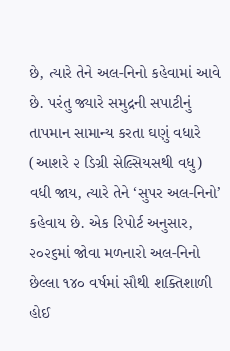છે, ત્યારે તેને અલ-નિનો કહેવામાં આવે છે. પરંતુ જ્યારે સમુદ્રની સપાટીનું તાપમાન સામાન્ય કરતા ઘણું વધારે (આશરે ૨ ડિગ્રી સેલ્સિયસથી વધુ) વધી જાય, ત્યારે તેને ‘સુપર અલ-નિનો’ કહેવાય છે. એક રિપોર્ટ અનુસાર, ૨૦૨૬માં જોવા મળનારો અલ-નિનો છેલ્લા ૧૪૦ વર્ષમાં સૌથી શક્તિશાળી હોઈ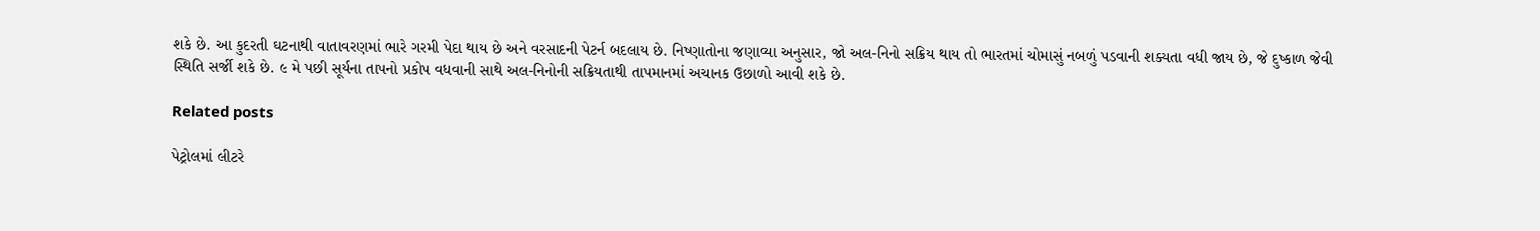શકે છે. આ કુદરતી ઘટનાથી વાતાવરણમાં ભારે ગરમી પેદા થાય છે અને વરસાદની પેટર્ન બદલાય છે. નિષ્ણાતોના જણાવ્યા અનુસાર, જો અલ-નિનો સક્રિય થાય તો ભારતમાં ચોમાસું નબળું પડવાની શક્યતા વધી જાય છે, જે દુષ્કાળ જેવી સ્થિતિ સર્જી શકે છે. ૯ મે પછી સૂર્યના તાપનો પ્રકોપ વધવાની સાથે અલ-નિનોની સક્રિયતાથી તાપમાનમાં અચાનક ઉછાળો આવી શકે છે.

Related posts

પેટ્રોલમાં લીટરે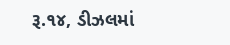રૂ.૧૪, ડીઝલમાં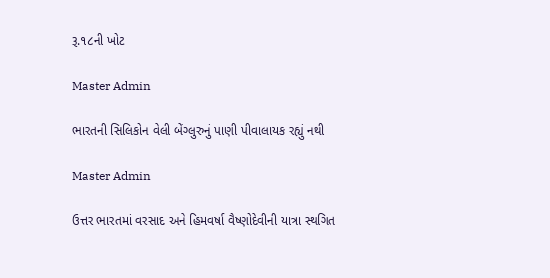રૂ.૧૮ની ખોટ

Master Admin

ભારતની સિલિકોન વેલી બેંગ્લુરુનું પાણી પીવાલાયક રહ્યું નથી

Master Admin

ઉત્તર ભારતમાં વરસાદ અને હિમવર્ષા વૈષ્ણોદેવીની યાત્રા સ્થગિત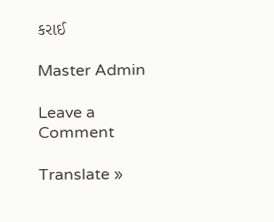કરાઈ

Master Admin

Leave a Comment

Translate »